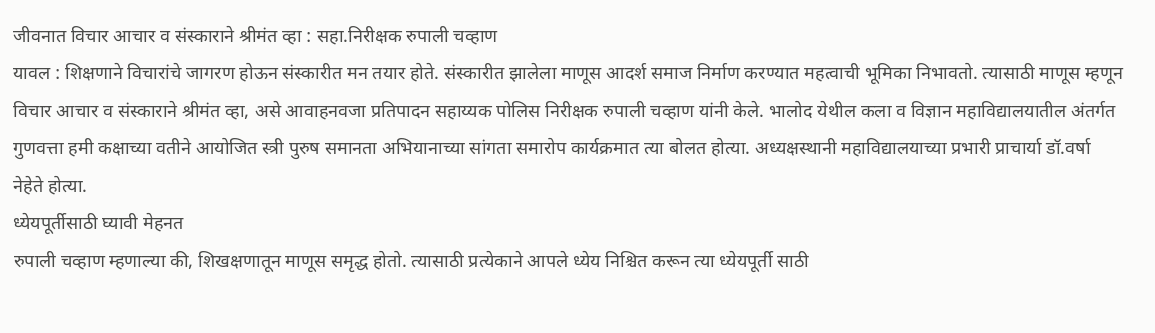जीवनात विचार आचार व संस्काराने श्रीमंत व्हा : सहा.निरीक्षक रुपाली चव्हाण
यावल : शिक्षणाने विचारांचे जागरण होऊन संस्कारीत मन तयार होते. संस्कारीत झालेला माणूस आदर्श समाज निर्माण करण्यात महत्वाची भूमिका निभावतो. त्यासाठी माणूस म्हणून विचार आचार व संस्काराने श्रीमंत व्हा, असे आवाहनवजा प्रतिपादन सहाय्यक पोलिस निरीक्षक रुपाली चव्हाण यांनी केले. भालोद येथील कला व विज्ञान महाविद्यालयातील अंतर्गत गुणवत्ता हमी कक्षाच्या वतीने आयोजित स्त्री पुरुष समानता अभियानाच्या सांगता समारोप कार्यक्रमात त्या बोलत होत्या. अध्यक्षस्थानी महाविद्यालयाच्या प्रभारी प्राचार्या डॉ.वर्षा नेहेते होत्या.
ध्येयपूर्तीसाठी घ्यावी मेहनत
रुपाली चव्हाण म्हणाल्या की, शिखक्षणातून माणूस समृद्ध होतो. त्यासाठी प्रत्येकाने आपले ध्येय निश्चित करून त्या ध्येयपूर्ती साठी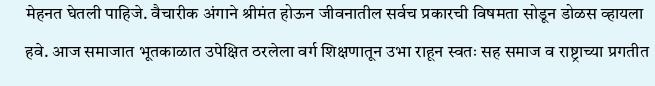मेहनत घेतली पाहिजे. वैचारीक अंगाने श्रीमंत होऊन जीवनातील सर्वच प्रकारची विषमता सोडून डोळस व्हायला हवे. आज समाजात भूतकाळात उपेक्षित ठरलेला वर्ग शिक्षणातून उभा राहून स्वतः सह समाज व राष्ट्राच्या प्रगतीत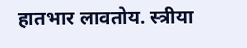हातभार लावतोय. स्त्रीया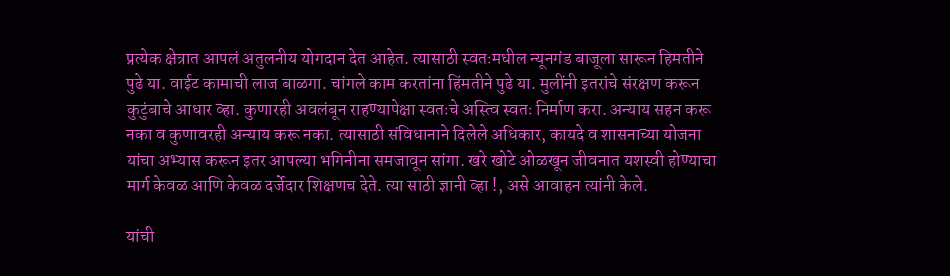प्रत्येक क्षेत्रात आपलं अतुलनीय योगदान देत आहेत. त्यासाठी स्वतःमधील न्यूनगंड बाजूला सारून हिमतीने पुढे या. वाईट कामाची लाज बाळगा. चांगले काम करतांना हिंमतीने पुढे या. मुलींनी इतरांचे संरक्षण करून कुटुंबाचे आधार व्हा. कुणारही अवलंबून राहण्यापेक्षा स्वतःचे अस्त्वि स्वतः निर्माण करा. अन्याय सहन करू नका व कुणावरही अन्याय करू नका. त्यासाठी संविधानाने दिलेले अधिकार, कायदे व शासनाच्या योजना यांचा अभ्यास करून इतर आपल्या भगिनीना समजावून सांगा. खरे खोटे ओळखून जीवनात यशस्वी होण्याचा मार्ग केवळ आणि केवळ दर्जेदार शिक्षणच देते. त्या साठी ज्ञानी व्हा !, असे आवाहन त्यांनी केले.

यांची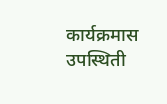कार्यक्रमास उपस्थिती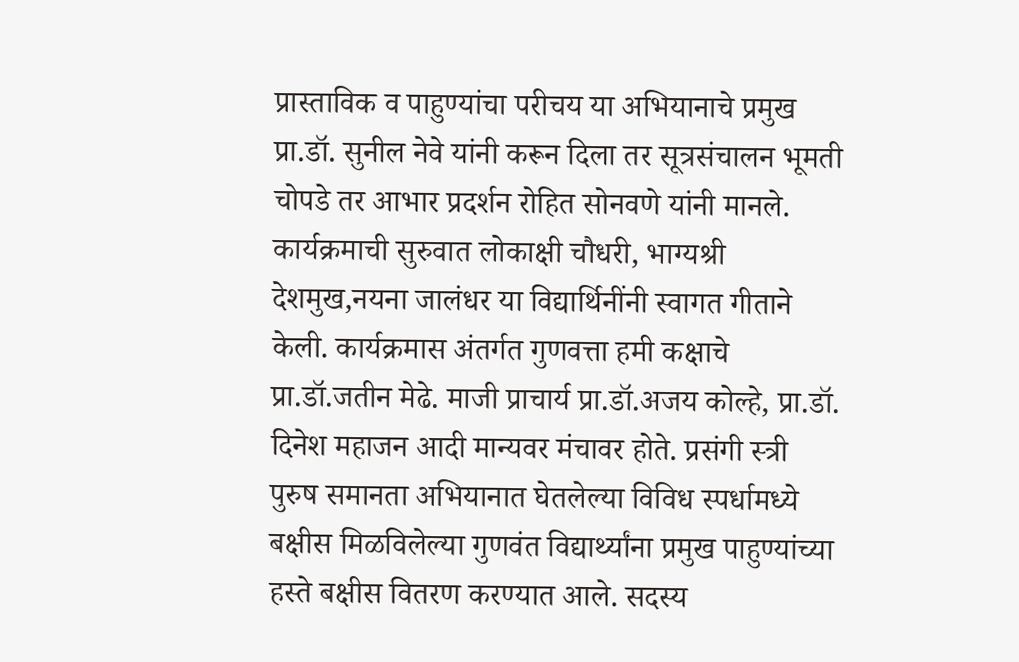प्रास्ताविक व पाहुण्यांचा परीचय या अभियानाचे प्रमुख प्रा.डॉ. सुनील नेवे यांनी करून दिला तर सूत्रसंचालन भूमती चोपडे तर आभार प्रदर्शन रोहित सोनवणे यांनी मानले. कार्यक्रमाची सुरुवात लोकाक्षी चौधरी, भाग्यश्री देशमुख,नयना जालंधर या विद्यार्थिनींनी स्वागत गीताने केली. कार्यक्रमास अंतर्गत गुणवत्ता हमी कक्षाचे प्रा.डॉ.जतीन मेढे. माजी प्राचार्य प्रा.डॉ.अजय कोल्हे, प्रा.डॉ. दिनेश महाजन आदी मान्यवर मंचावर होते. प्रसंगी स्त्री पुरुष समानता अभियानात घेतलेल्या विविध स्पर्धामध्ये बक्षीस मिळविलेल्या गुणवंत विद्यार्थ्यांना प्रमुख पाहुण्यांच्या हस्ते बक्षीस वितरण करण्यात आले. सदस्य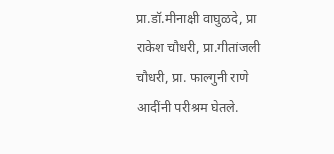प्रा.डॉ.मीनाक्षी वाघुळदे, प्रा राकेश चौधरी, प्रा.गीतांजली चौधरी, प्रा. फाल्गुनी राणे आदींनी परीश्रम घेतले.